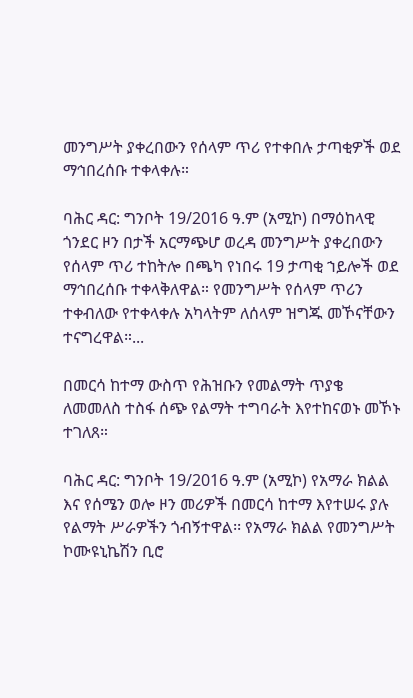መንግሥት ያቀረበውን የሰላም ጥሪ የተቀበሉ ታጣቂዎች ወደ ማኅበረሰቡ ተቀላቀሉ።

ባሕር ዳር: ግንቦት 19/2016 ዓ.ም (አሚኮ) በማዕከላዊ ጎንደር ዞን በታች አርማጭሆ ወረዳ መንግሥት ያቀረበውን የሰላም ጥሪ ተከትሎ በጫካ የነበሩ 19 ታጣቂ ኀይሎች ወደ ማኅበረሰቡ ተቀላቅለዋል። የመንግሥት የሰላም ጥሪን ተቀብለው የተቀላቀሉ አካላትም ለሰላም ዝግጁ መኾናቸውን ተናግረዋል።...

በመርሳ ከተማ ውስጥ የሕዝቡን የመልማት ጥያቄ ለመመለስ ተስፋ ሰጭ የልማት ተግባራት እየተከናወኑ መኾኑ ተገለጸ።

ባሕር ዳር: ግንቦት 19/2016 ዓ.ም (አሚኮ) የአማራ ክልል እና የሰሜን ወሎ ዞን መሪዎች በመርሳ ከተማ እየተሠሩ ያሉ የልማት ሥራዎችን ጎብኝተዋል፡፡ የአማራ ክልል የመንግሥት ኮሙዩኒኬሽን ቢሮ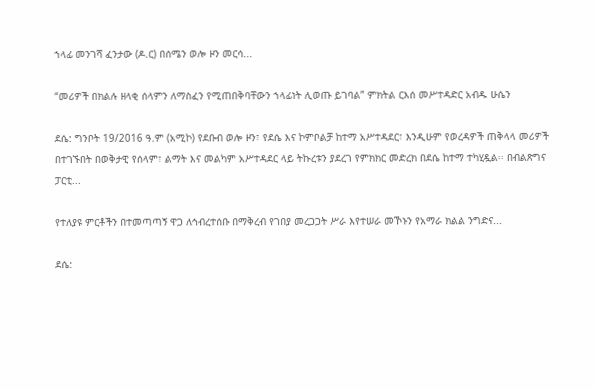ኀላፊ መንገሻ ፈንታው (ዶ.ር) በሰሜን ወሎ ዞን መርሳ...

“መሪዎች በክልሉ ዘላቂ ሰላምን ለማስፈን የሚጠበቅባቸውን ኀላፊነት ሊወጡ ይገባል” ምክትል ርእሰ መሥተዳድር አብዱ ሁሴን

ደሴ: ግንቦት 19/2016 ዓ.ም (አሚኮ) የደቡብ ወሎ ዞን፣ የደሴ እና ኮምቦልቻ ከተማ አሥተዳደር፣ እንዲሁም የወረዳዎች ጠቅላላ መሪዎች በተገኙበት በወቅታዊ የሰላም፣ ልማት እና መልካም አሥተዳደር ላይ ትኩረቱን ያደረገ የምክክር መድረክ በደሴ ከተማ ተካሂዷል፡፡ በብልጽግና ፓርቲ...

የተለያዩ ምርቶችን በተመጣጣኝ ዋጋ ለኅብረተሰቡ በማቅረብ የገበያ መረጋጋት ሥራ እየተሠራ መኾኑን የአማራ ክልል ንግድና...

ደሴ: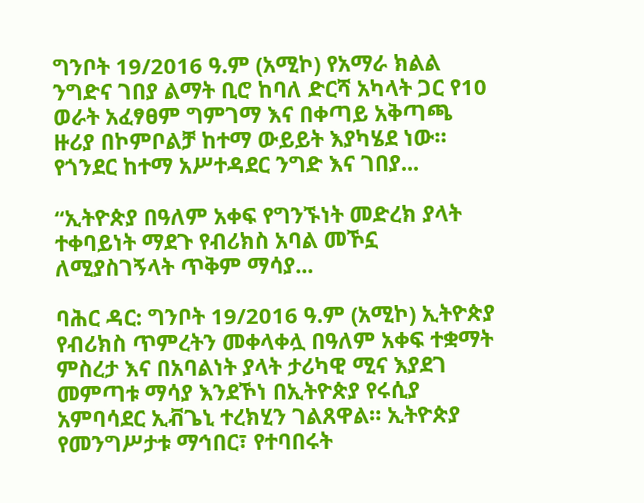ግንቦት 19/2016 ዓ.ም (አሚኮ) የአማራ ክልል ንግድና ገበያ ልማት ቢሮ ከባለ ድርሻ አካላት ጋር የ10 ወራት አፈፃፀም ግምገማ እና በቀጣይ አቅጣጫ ዙሪያ በኮምቦልቻ ከተማ ውይይት እያካሄደ ነው። የጎንደር ከተማ አሥተዳደር ንግድ እና ገበያ...

“ኢትዮጵያ በዓለም አቀፍ የግንኙነት መድረክ ያላት ተቀባይነት ማደጉ የብሪክስ አባል መኾኗ ለሚያስገኝላት ጥቅም ማሳያ...

ባሕር ዳር: ግንቦት 19/2016 ዓ.ም (አሚኮ) ኢትዮጵያ የብሪክስ ጥምረትን መቀላቀሏ በዓለም አቀፍ ተቋማት ምስረታ እና በአባልነት ያላት ታሪካዊ ሚና እያደገ መምጣቱ ማሳያ እንደኾነ በኢትዮጵያ የሩሲያ አምባሳደር ኢቭጌኒ ተረክሂን ገልጸዋል። ኢትዮጵያ የመንግሥታቱ ማኅበር፣ የተባበሩት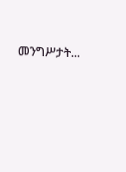መንግሥታት...